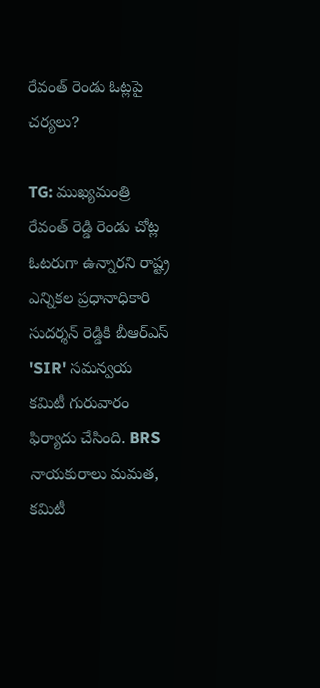రేవంత్ రెండు ఓట్లపై చర్యలు?

TG: ముఖ్యమంత్రి రేవంత్ రెడ్డి రెండు చోట్ల ఓటరుగా ఉన్నారని రాష్ట్ర ఎన్నికల ప్రధానాధికారి సుదర్శన్ రెడ్డికి బీఆర్ఎస్ 'SIR' సమన్వయ కమిటీ గురువారం ఫిర్యాదు చేసింది. BRS నాయకురాలు మమత, కమిటీ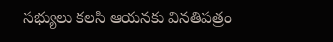సభ్యులు కలసి ఆయనకు వినతిపత్రం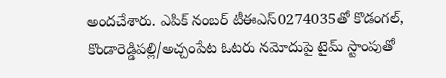అందచేశారు. ఎపిక్ నంబర్ టీఈఎస్0274035తో కొడంగల్, కొండారెడ్డిపల్లి/అచ్చంపేట ఓటరు నమోదుపై టైమ్ స్టాంపుతో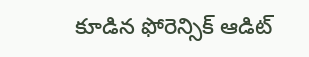కూడిన ఫోరెన్సిక్ ఆడిట్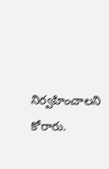నిర్వహించాలని కోరారు.